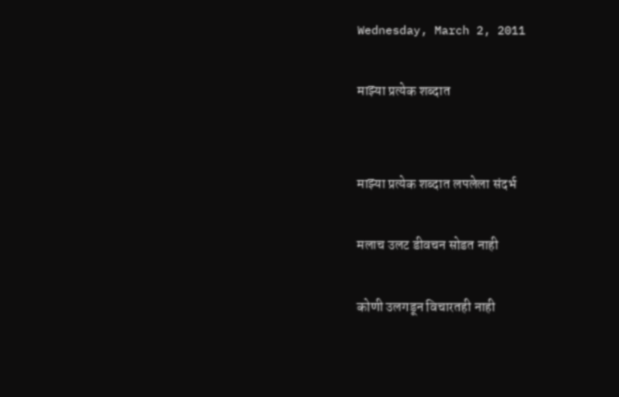Wednesday, March 2, 2011

माझ्या प्रत्येक शब्दात


माझ्या प्रत्येक शब्दात लपलेला संदर्भ

मलाच उलट डीवचन सोडत नाही

कोणी उलगडून विचारतही नाही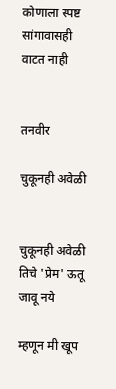कोणाला स्पष्ट सांगावासही वाटत नाही


तनवीर

चुकूनही अवेळी


चुकूनही अवेळी तिचे 'प्रेम' ऊतू जावू नये

म्हणून मी खूप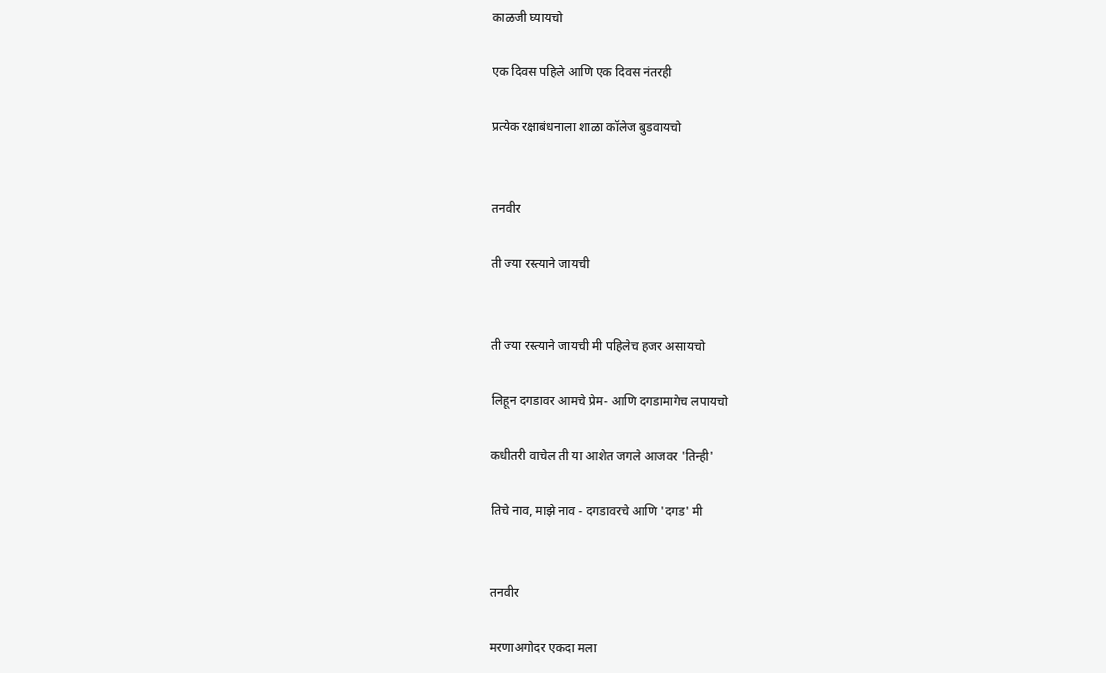काळजी घ्यायचो

एक दिवस पहिले आणि एक दिवस नंतरही

प्रत्येक रक्षाबंधनाला शाळा कॉलेज बुडवायचो


तनवीर

ती ज्या रस्त्याने जायची


ती ज्या रस्त्याने जायची मी पहिलेच हजर असायचो

लिहून दगडावर आमचे प्रेम- आणि दगडामागेच लपायचो

कधीतरी वाचेल ती या आशेत जगले आजवर 'तिन्ही'

तिचे नाव, माझे नाव - दगडावरचे आणि 'दगड' मी


तनवीर

मरणाअगोदर एकदा मला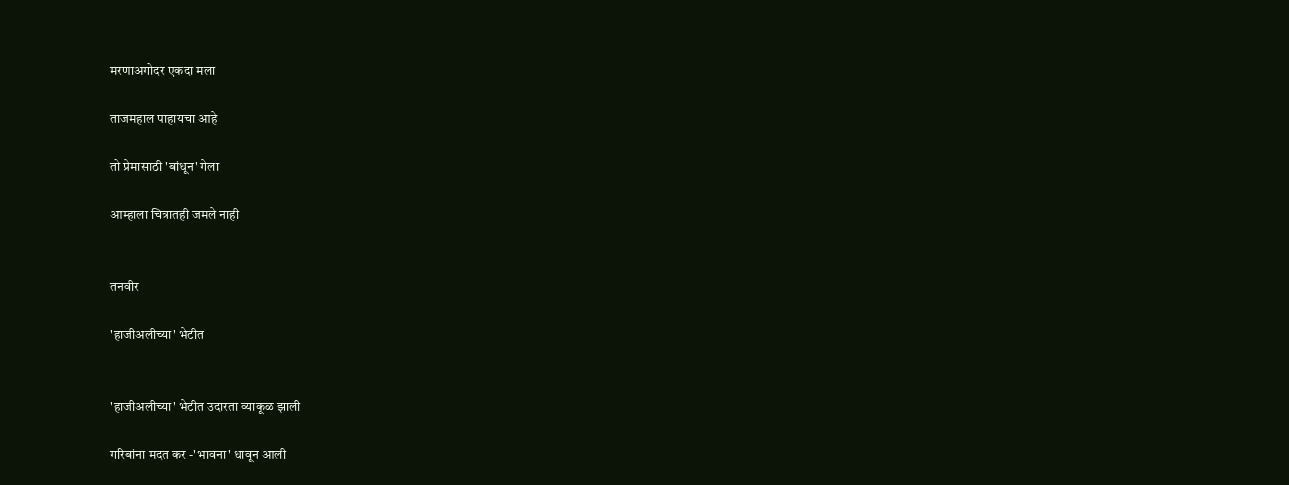मरणाअगोदर एकदा मला

ताजमहाल पाहायचा आहे

तो प्रेमासाठी 'बांधून' गेला

आम्हाला चित्रातही जमले नाही


तनवीर

'हाजीअलीच्या' भेटीत


'हाजीअलीच्या' भेटीत उदारता व्याकूळ झाली

गरिबांना मदत कर -'भावना' धावून आली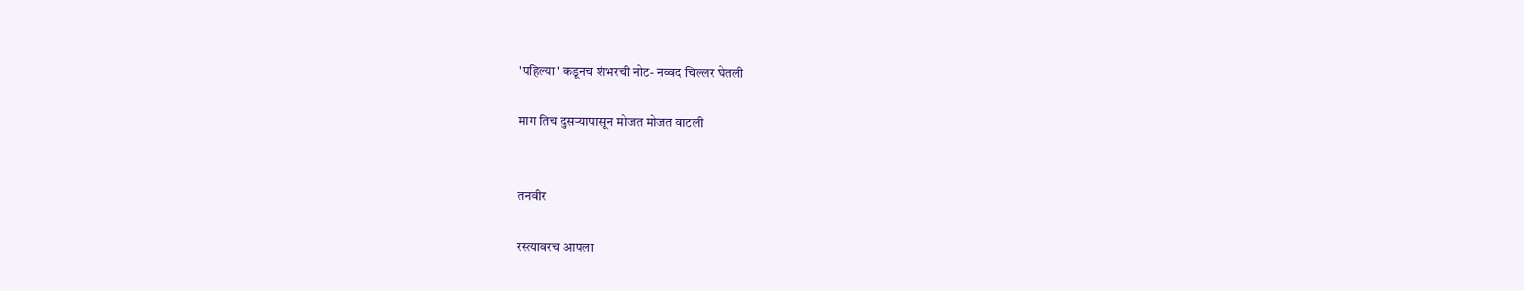'पहिल्या' कडूनच शंभरची नोट- नव्वद चिल्लर घेतली

माग तिच दुसऱ्यापासून मोजत मोजत वाटली


तनवीर

रस्त्यावरच आपला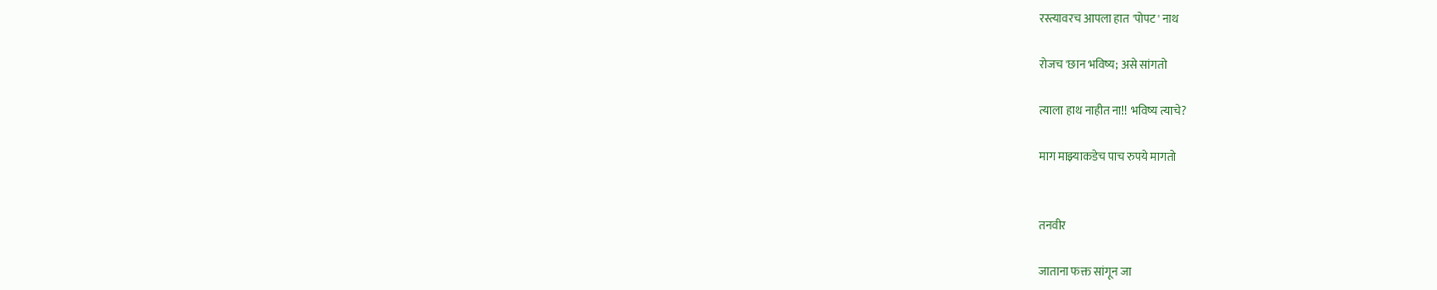रस्त्यावरच आपला हात 'पोपट' नाथ

रोजच 'छान भविष्य; असे सांगतो

त्याला हाथ नाहीत ना!! भविष्य त्याचे?

माग माझ्याकडेच पाच रुपये मागतो


तनवीर

जाताना फक्त सांगून जा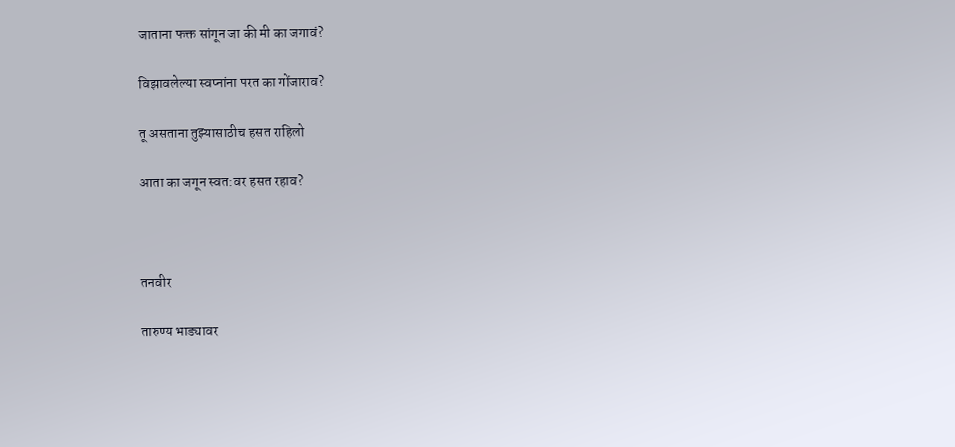जाताना फक्त सांगून जा की मी का जगावं?

विझावलेल्या स्वप्नांना परत का गोंजाराव?

तू असताना तुझ्यासाठीच हसत राहिलो

आता का जगून स्वत:वर हसत रहाव?



तनवीर

तारुण्य भाड्यावर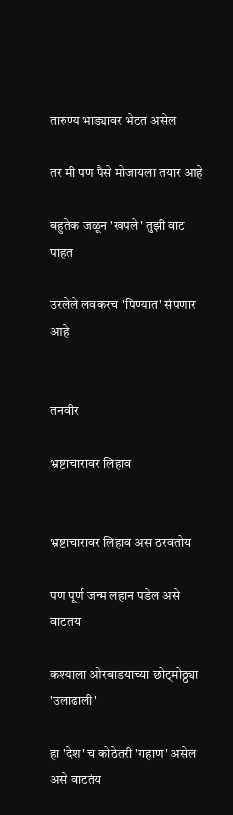तारुण्य भाड्यावर भेटत असेल

तर मी पण पैसे मोजायला तयार आहे

बहुतेक जळून 'खपले' तुझी वाट पाहत

उरलेले लवकरच 'पिण्यात' संपणार आहे


तनवीर

भ्रष्टाचारावर लिहाव


भ्रष्टाचारावर लिहाव अस ठरवतोय

पण पूर्ण जन्म लहान पडेल असे वाटतय

कश्याला ओरबाडयाच्या छोट्मोठ्ठ्या 'उलाढाली'

हा 'देश' च कोठेतरी 'गहाण' असेल असे वाटतंय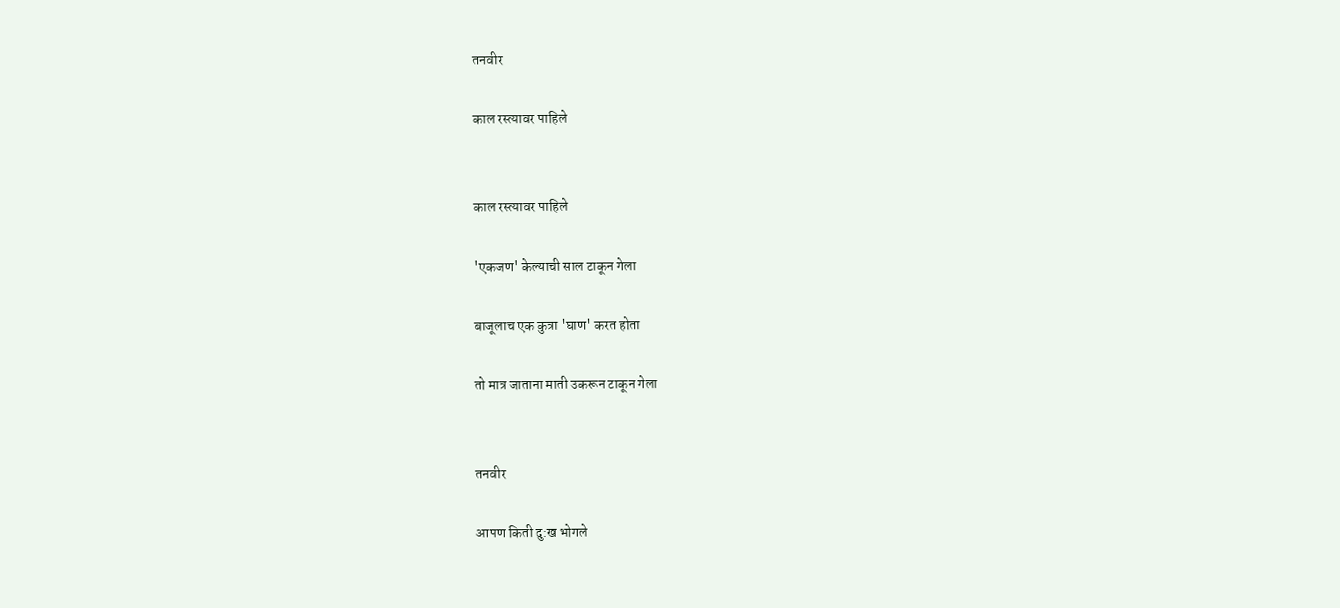तनवीर

काल रस्त्यावर पाहिले


काल रस्त्यावर पाहिले

'एकजण' केल्याची साल टाकून गेला

बाजूलाच एक कुत्रा 'घाण' करत होता

तो मात्र जाताना माती उकरून टाकून गेला


तनवीर

आपण किती दु:ख भोगले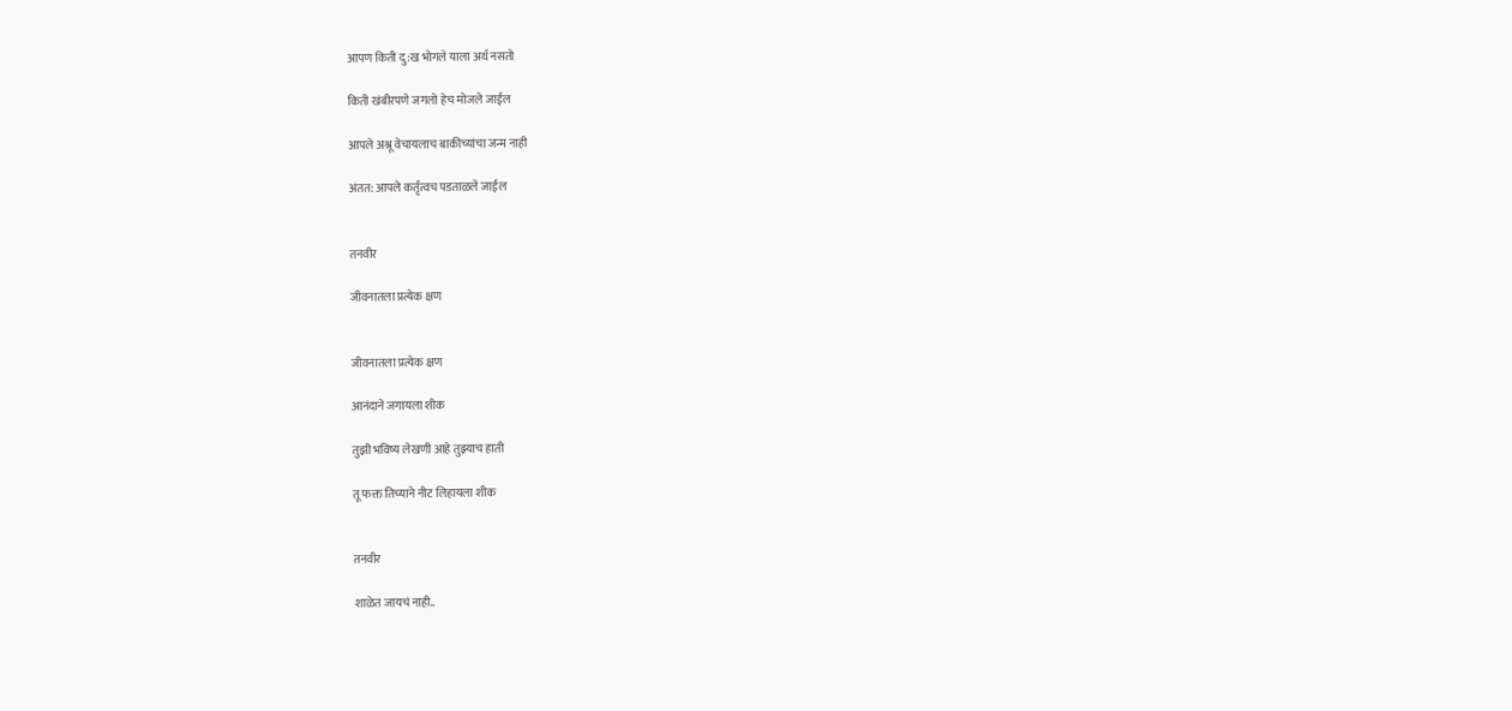आपण किती दु:ख भोगले याला अर्थ नसतो

किती खंबीरपणे जगलो हेच मोजले जाईल

आपले अश्रू वेचायलाच बाकीच्यांचा जन्म नाही

अंतत: आपले कर्तृत्वच पडताळले जाईल


तनवीर

जीवनातला प्रत्येक क्षण


जीवनातला प्रत्येक क्षण

आनंदाने जगायला शीक

तुझी भविष्य लेखणी आहे तुझ्याच हाती

तू फक्त तिच्याने नीट लिहायला शीक


तनवीर

शाळेत जायचं नाही..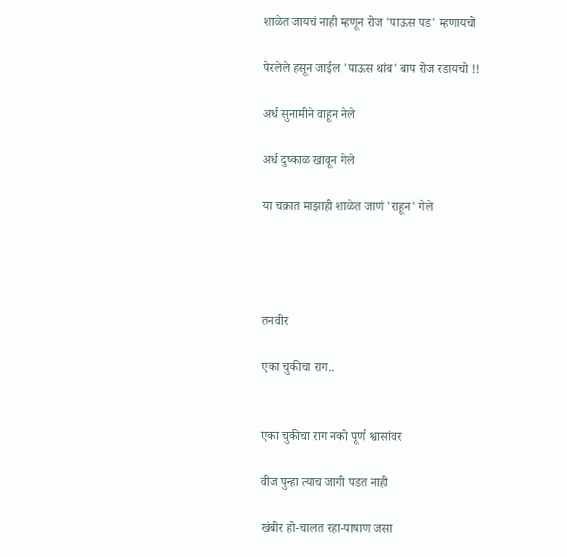शाळेत जायचं नाही म्हणून रोज 'पाऊस पड' म्हणायचो

पेरलेले हसून जाईल 'पाऊस थांब' बाप रोज रडायचो !!

अर्ध सुनामीने वाहून नेले

अर्ध दुष्काळ खावून गेले

या चक्रात माझाही शाळेत जाणं 'राहून' गेले




तनवीर

एका चुकीचा राग..


एका चुकीचा राग नको पूर्ण श्वासांवर

वीज पुन्हा त्याच जागी पडत नाही

खंबीर हो-चालत रहा-पाषाण जसा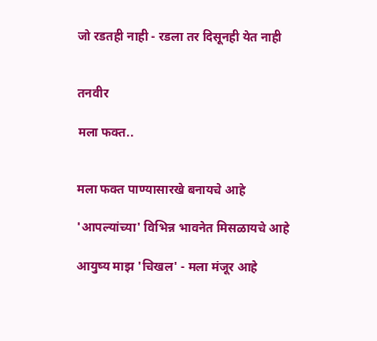जो रडतही नाही - रडला तर दिसूनही येत नाही


तनवीर

मला फक्त..


मला फक्त पाण्यासारखे बनायचे आहे

'आपल्यांच्या' विभिन्न भावनेत मिसळायचे आहे

आयुष्य माझ 'चिखल' - मला मंजूर आहे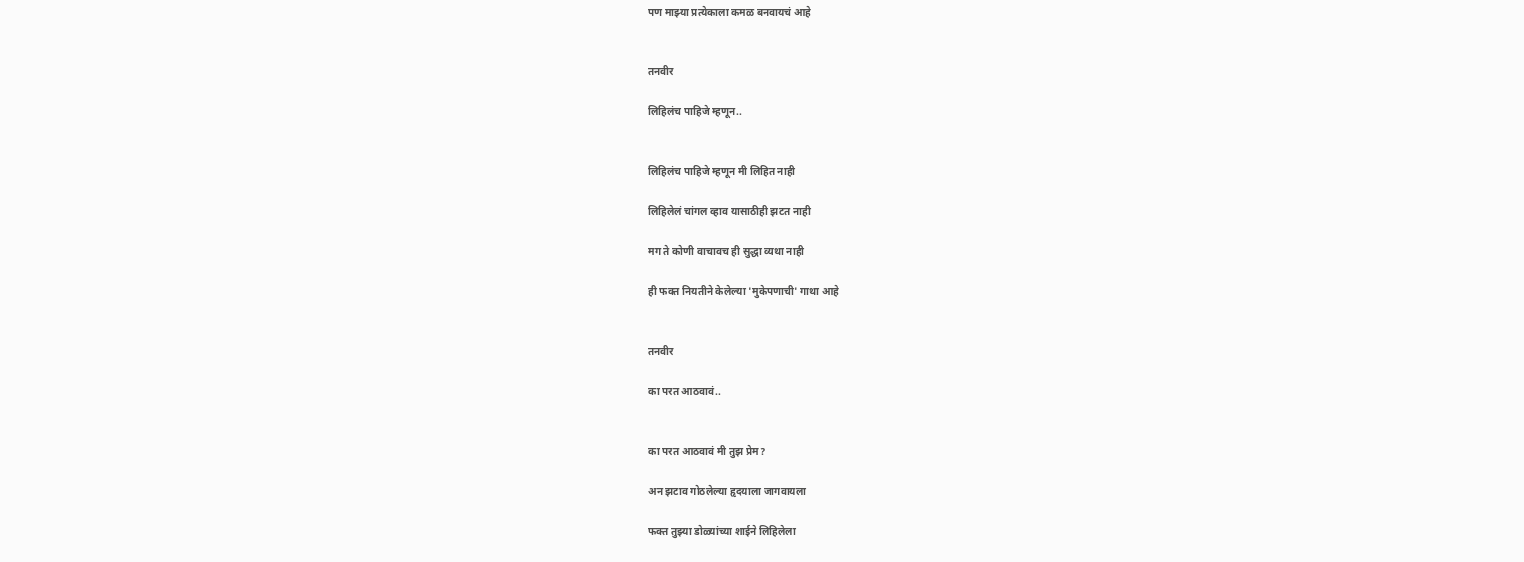पण माझ्या प्रत्येकाला कमळ बनवायचं आहे


तनवीर

लिहिलंच पाहिजे म्हणून..


लिहिलंच पाहिजे म्हणून मी लिहित नाही

लिहिलेलं चांगल व्हाव यासाठीही झटत नाही

मग ते कोणी वाचावच ही सुद्धा व्यथा नाही

ही फक्त नियतीने केलेल्या 'मुकेपणाची' गाथा आहे


तनवीर

का परत आठवावं..


का परत आठवावं मी तुझ प्रेम?

अन झटाव गोठलेल्या हृदयाला जागवायला

फक्त तुझ्या डोळ्यांच्या शाईने लिहिलेला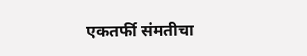एकतर्फी संमतीचा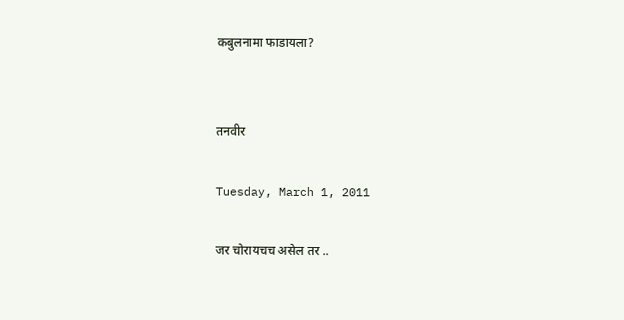कबुलनामा फाडायला?


तनवीर

Tuesday, March 1, 2011

जर चोरायचच असेल तर ..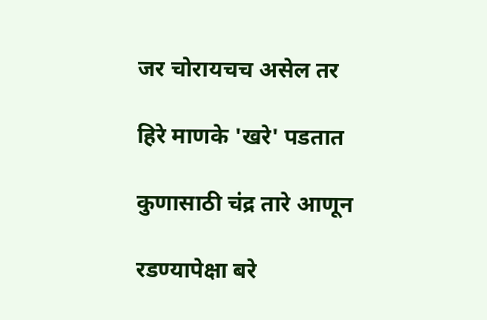जर चोरायचच असेल तर

हिरे माणके 'खरे' पडतात

कुणासाठी चंद्र तारे आणून

रडण्यापेक्षा बरे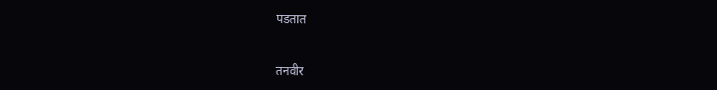पडतात


तनवीर